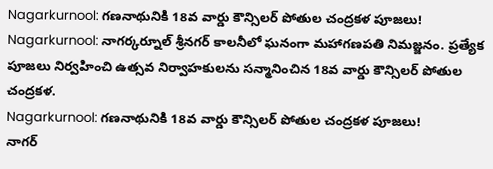Nagarkurnool: గణనాథునికి 18వ వార్డు కౌన్సిలర్ పోతుల చంద్రకళ పూజలు!
Nagarkurnool: నాగర్కర్నూల్ శ్రీనగర్ కాలనీలో ఘనంగా మహాగణపతి నిమజ్జనం. ప్రత్యేక పూజలు నిర్వహించి ఉత్సవ నిర్వాహకులను సన్మానించిన 18వ వార్డు కౌన్సిలర్ పోతుల చంద్రకళ.
Nagarkurnool: గణనాథునికి 18వ వార్డు కౌన్సిలర్ పోతుల చంద్రకళ పూజలు!
నాగర్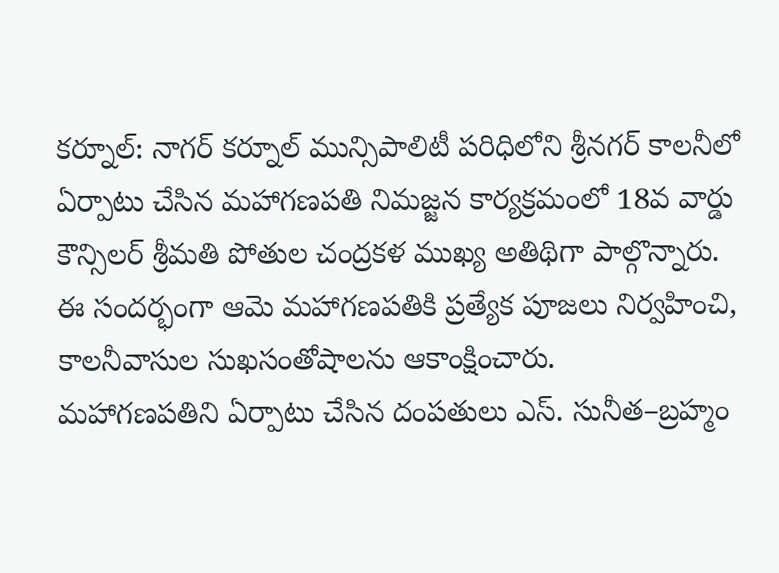కర్నూల్: నాగర్ కర్నూల్ మున్సిపాలిటీ పరిధిలోని శ్రీనగర్ కాలనీలో ఏర్పాటు చేసిన మహాగణపతి నిమజ్జన కార్యక్రమంలో 18వ వార్డు కౌన్సిలర్ శ్రీమతి పోతుల చంద్రకళ ముఖ్య అతిథిగా పాల్గొన్నారు. ఈ సందర్భంగా ఆమె మహాగణపతికి ప్రత్యేక పూజలు నిర్వహించి, కాలనీవాసుల సుఖసంతోషాలను ఆకాంక్షించారు.
మహాగణపతిని ఏర్పాటు చేసిన దంపతులు ఎస్. సునీత–బ్రహ్మం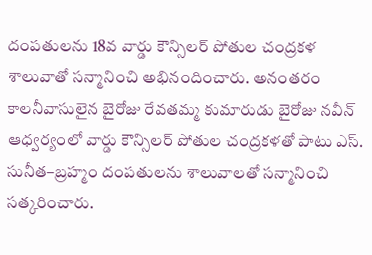దంపతులను 18వ వార్డు కౌన్సిలర్ పోతుల చంద్రకళ శాలువాతో సన్మానించి అభినందించారు. అనంతరం కాలనీవాసులైన బైరోజు రేవతమ్మ కుమారుడు బైరోజు నవీన్ ఆధ్వర్యంలో వార్డు కౌన్సిలర్ పోతుల చంద్రకళతో పాటు ఎస్. సునీత–బ్రహ్మం దంపతులను శాలువాలతో సన్మానించి సత్కరించారు.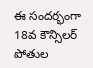ఈ సందర్భంగా 18వ కౌన్సిలర్ పోతుల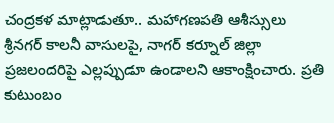చంద్రకళ మాట్లాడుతూ.. మహాగణపతి ఆశీస్సులు శ్రీనగర్ కాలనీ వాసులపై, నాగర్ కర్నూల్ జిల్లా ప్రజలందరిపై ఎల్లప్పుడూ ఉండాలని ఆకాంక్షించారు. ప్రతి కుటుంబం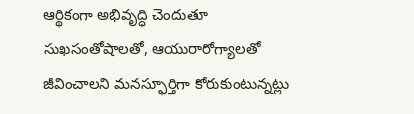ఆర్థికంగా అభివృద్ధి చెందుతూ సుఖసంతోషాలతో, ఆయురారోగ్యాలతో జీవించాలని మనస్ఫూర్తిగా కోరుకుంటున్నట్లు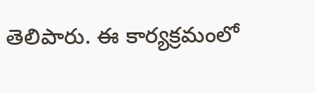తెలిపారు. ఈ కార్యక్రమంలో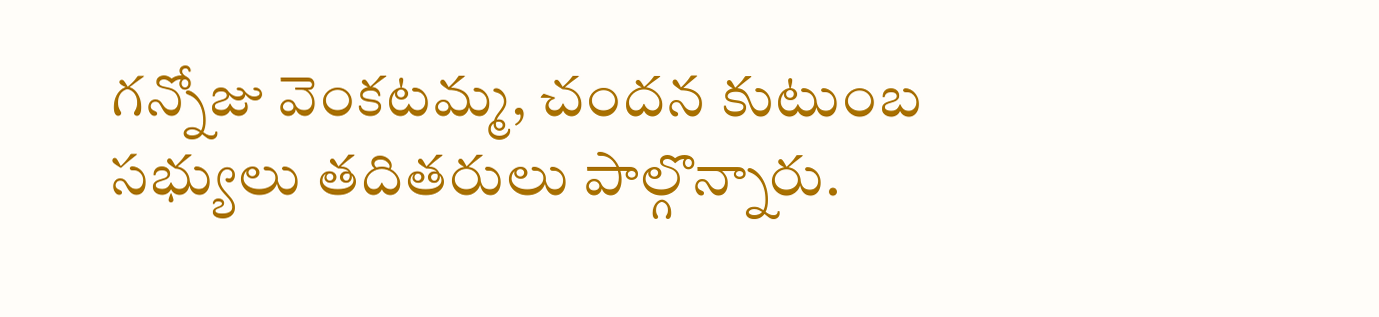గన్నోజు వెంకటమ్మ, చందన కుటుంబ సభ్యులు తదితరులు పాల్గొన్నారు.